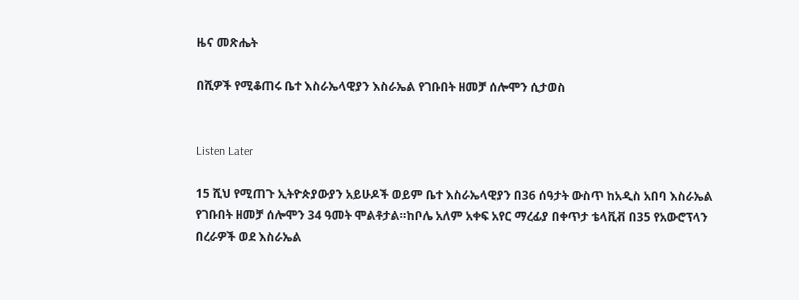ዜና መጽሔት

በሺዎች የሚቆጠሩ ቤተ እስራኤላዊያን እስራኤል የገቡበት ዘመቻ ሰሎሞን ሲታወስ


Listen Later

15 ሺህ የሚጠጉ ኢትዮጵያውያን አይሁዶች ወይም ቤተ እስራኤላዊያን በ36 ሰዓታት ውስጥ ከአዲስ አበባ እስራኤል የገቡበት ዘመቻ ሰሎሞን 34 ዓመት ሞልቶታል።ከቦሌ አለም አቀፍ አየር ማረፊያ በቀጥታ ቴላቪቭ በ35 የአውሮፕላን በረራዎች ወደ እስራኤል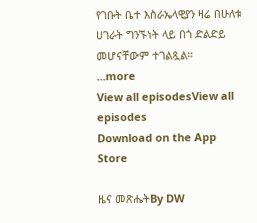የገቡት ቤተ እስራኤላዊያን ዛሬ በሁለቱ ሀገራት ግንኙነት ላይ በጎ ድልድይ መሆናቸውም ተገልጿል።
...more
View all episodesView all episodes
Download on the App Store

ዜና መጽሔትBy DW